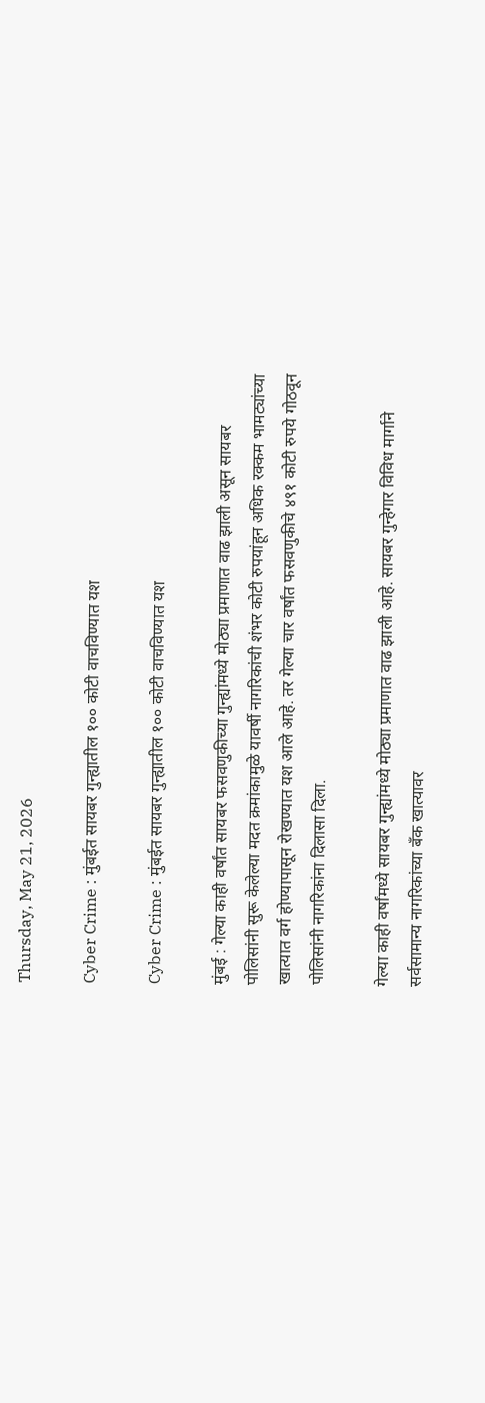Thursday, May 21, 2026

Cyber Crime : मुंबईत सायबर गुन्ह्यातील १०० कोटी वाचविण्यात यश

Cyber Crime : मुंबईत सायबर गुन्ह्यातील १०० कोटी वाचविण्यात यश

मुंबई : गेल्या काही वर्षांत सायबर फसवणुकीच्या गुन्ह्यांमध्ये मोठ्या प्रमाणात वाढ झाली असून सायबर पोलिसांनी सुरू केलेल्या मदत क्रमांकामुळे यावर्षी नागरिकांची शंभर कोटी रुपयांहून अधिक रक्कम भामट्यांच्या खात्यात वर्ग होण्यापासून रोखण्यात यश आले आहे. तर गेल्या चार वर्षांत फसवणुकीचे ४९१ कोटी रुपये गोठवून पोलिसांनी नागरिकांना दिलासा दिला.

गेल्या काही वर्षांमध्ये सायबर गुन्ह्यांमध्ये मोठ्या प्रमाणात वाढ झाली आहे. सायबर गुन्हेगार विविध मार्गाने सर्वसामान्य नागरिकांच्या बँक खात्यावर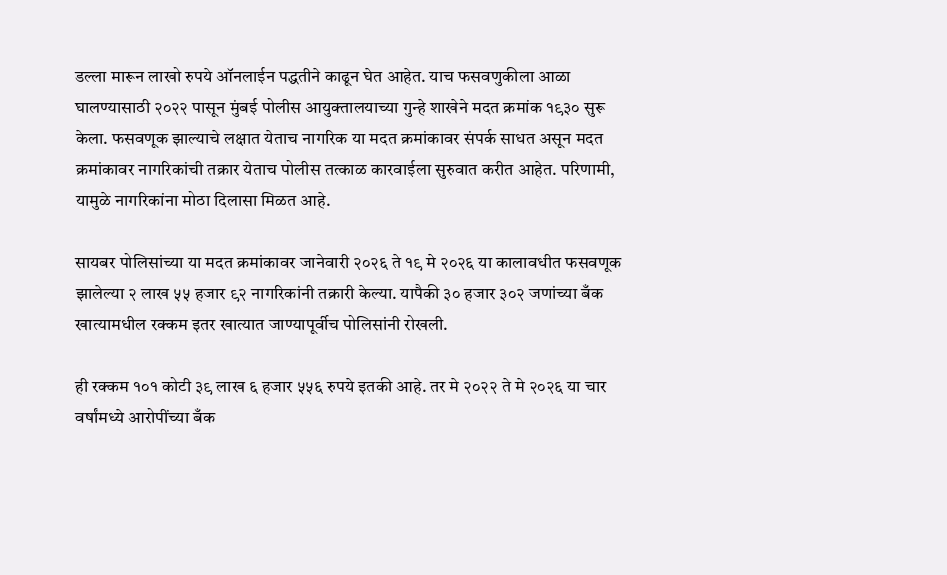डल्ला मारून लाखो रुपये ऑनलाईन पद्धतीने काढून घेत आहेत. याच फसवणुकीला आळा घालण्यासाठी २०२२ पासून मुंबई पोलीस आयुक्तालयाच्या गुन्हे शाखेने मदत क्रमांक १९३० सुरू केला. फसवणूक झाल्याचे लक्षात येताच नागरिक या मदत क्रमांकावर संपर्क साधत असून मदत क्रमांकावर नागरिकांची तक्रार येताच पोलीस तत्काळ कारवाईला सुरुवात करीत आहेत. परिणामी, यामुळे नागरिकांना मोठा दिलासा मिळत आहे.

सायबर पोलिसांच्या या मदत क्रमांकावर जानेवारी २०२६ ते १९ मे २०२६ या कालावधीत फसवणूक झालेल्या २ लाख ५५ हजार ९२ नागरिकांनी तक्रारी केल्या. यापैकी ३० हजार ३०२ जणांच्या बँक खात्यामधील रक्कम इतर खात्यात जाण्यापूर्वीच पोलिसांनी रोखली.

ही रक्कम १०१ कोटी ३९ लाख ६ हजार ५५६ रुपये इतकी आहे. तर मे २०२२ ते मे २०२६ या चार वर्षांमध्ये आरोपींच्या बँक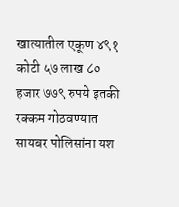खात्यातील एकूण ४९१ कोटी ५७ लाख ८० हजार ७७९ रुपये इतकी रक्कम गोठवण्यात सायबर पोलिसांना यश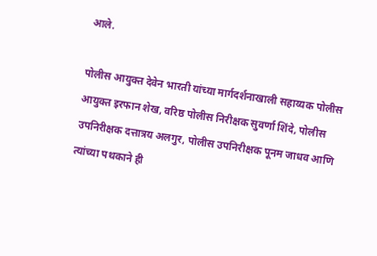आले.

पोलीस आयुक्त देवेन भारती यांच्या मार्गदर्शनाखाली सहाय्यक पोलीस आयुक्त इरफान शेख, वरिष्ठ पोलीस निरीक्षक सुवर्णा शिंदे, पोलीस उपनिरीक्षक दत्तात्रय अलगुर, पोलीस उपनिरीक्षक पूनम जाधव आणि त्यांच्या पथकाने ही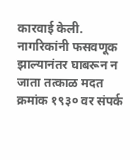कारवाई केली. नागरिकांनी फसवणूक झाल्यानंतर घाबरून न जाता तत्काळ मदत क्रमांक १९३० वर संपर्क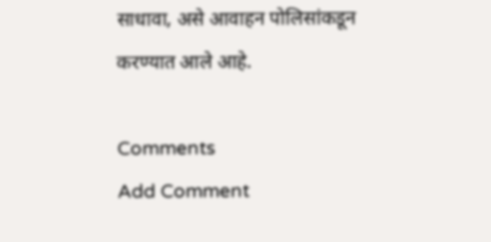साधावा, असे आवाहन पोलिसांकडून करण्यात आले आहे.

Comments
Add Comment